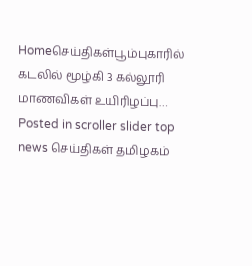Homeசெய்திகள்பூம்புகாரில் கடலில் மூழ்கி 3 கல்லூரி மாணவிகள் உயிரிழப்பு… Posted in scroller slider top news செய்திகள் தமிழகம்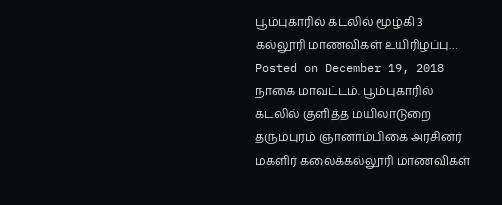பூம்புகாரில் கடலில் மூழ்கி 3 கல்லூரி மாணவிகள் உயிரிழப்பு… Posted on December 19, 2018 நாகை மாவட்டம். பூம்புகாரில் கடலில் குளித்த மயிலாடுறை தருமபுரம் ஞானாம்பிகை அரசினர் மகளிர் கலைக்கல்லூரி மாணவிகள்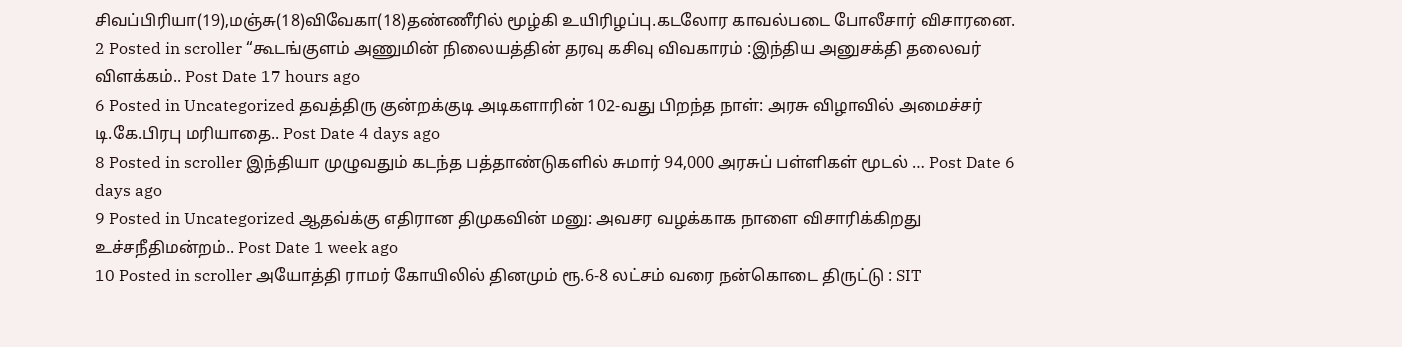சிவப்பிரியா(19),மஞ்சு(18)விவேகா(18)தண்ணீரில் மூழ்கி உயிரிழப்பு.கடலோர காவல்படை போலீசார் விசாரனை.
2 Posted in scroller “கூடங்குளம் அணுமின் நிலையத்தின் தரவு கசிவு விவகாரம் :இந்திய அனுசக்தி தலைவர் விளக்கம்.. Post Date 17 hours ago
6 Posted in Uncategorized தவத்திரு குன்றக்குடி அடிகளாரின் 102-வது பிறந்த நாள்: அரசு விழாவில் அமைச்சர் டி.கே.பிரபு மரியாதை.. Post Date 4 days ago
8 Posted in scroller இந்தியா முழுவதும் கடந்த பத்தாண்டுகளில் சுமார் 94,000 அரசுப் பள்ளிகள் மூடல் … Post Date 6 days ago
9 Posted in Uncategorized ஆதவ்க்கு எதிரான திமுகவின் மனு: அவசர வழக்காக நாளை விசாரிக்கிறது உச்சநீதிமன்றம்.. Post Date 1 week ago
10 Posted in scroller அயோத்தி ராமர் கோயிலில் தினமும் ரூ.6-8 லட்சம் வரை நன்கொடை திருட்டு : SIT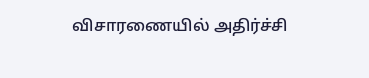விசாரணையில் அதிர்ச்சி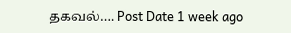தகவல்…. Post Date 1 week ago